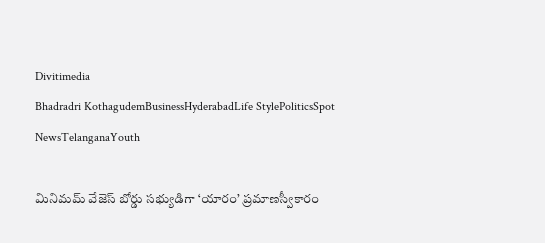Divitimedia
Bhadradri KothagudemBusinessHyderabadLife StylePoliticsSpot NewsTelanganaYouth

మినిమమ్ వేజెస్ బోర్డు సభ్యుడిగా ‘యారం’ ప్రమాణస్వీకారం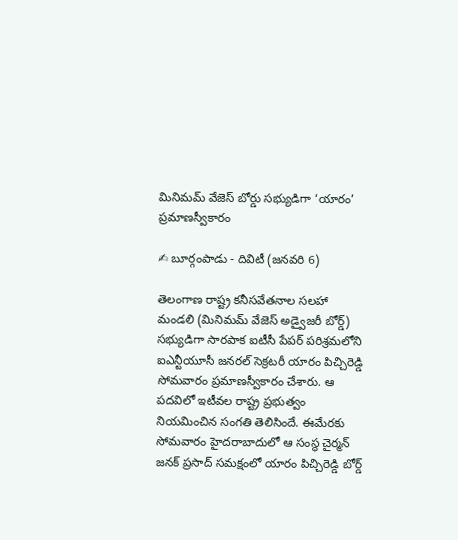మినిమమ్ వేజెస్ బోర్డు సభ్యుడిగా ‘యారం’ ప్రమాణస్వీకారం

✍ బూర్గంపాడు - దివిటీ (జనవరి 6)

తెలంగాణ రాష్ట్ర కనీసవేతనాల సలహా మండలి (మినిమమ్ వేజెస్ అడ్వైజరీ బోర్డ్) సభ్యుడిగా సారపాక ఐటీసీ పేపర్ పరిశ్రమలోని ఐఎన్టీయూసీ జనరల్ సెక్రటరీ యారం పిచ్చిరెడ్డి సోమవారం ప్రమాణస్వీకారం చేశారు. ఆ పదవిలో ఇటీవల రాష్ట్ర ప్రభుత్వం నియమించిన సంగతి తెలిసిందే. ఈమేరకు సోమవారం హైదరాబాదులో ఆ సంస్థ చైర్మన్ జనక్ ప్రసాద్ సమక్షంలో యారం పిచ్చిరెడ్డి బోర్డ్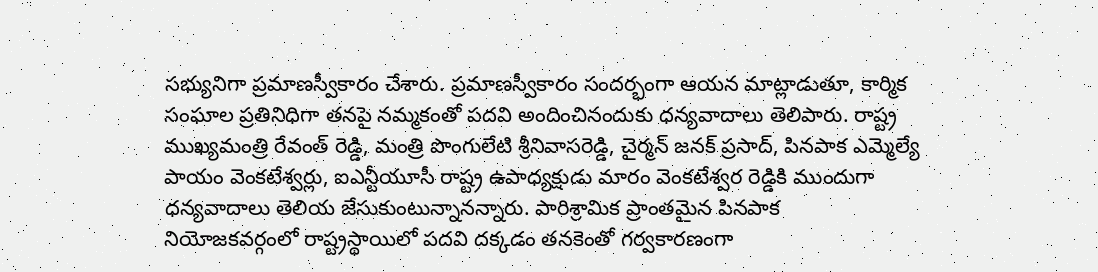సభ్యునిగా ప్రమాణస్వీకారం చేశారు. ప్రమాణస్వీకారం సందర్భంగా ఆయన మాట్లాడుతూ, కార్మిక సంఘాల ప్రతినిధిగా తనపై నమ్మకంతో పదవి అందించినందుకు ధన్యవాదాలు తెలిపారు. రాష్ట్ర ముఖ్యమంత్రి రేవంత్ రెడ్డి, మంత్రి పొంగులేటి శ్రీనివాసరెడ్డి, చైర్మన్ జనక్ ప్రసాద్, పినపాక ఎమ్మెల్యే పాయం వెంకటేశ్వర్లు, ఐఎన్టీయూసీ రాష్ట్ర ఉపాధ్యక్షుడు మారం వెంకటేశ్వర రెడ్డికి ముందుగా ధన్యవాదాలు తెలియ జేసుకుంటున్నానన్నారు. పారిశ్రామిక ప్రాంతమైన పినపాక నియోజకవర్గంలో రాష్ట్రస్థాయిలో పదవి దక్కడం తనకెంతో గర్వకారణంగా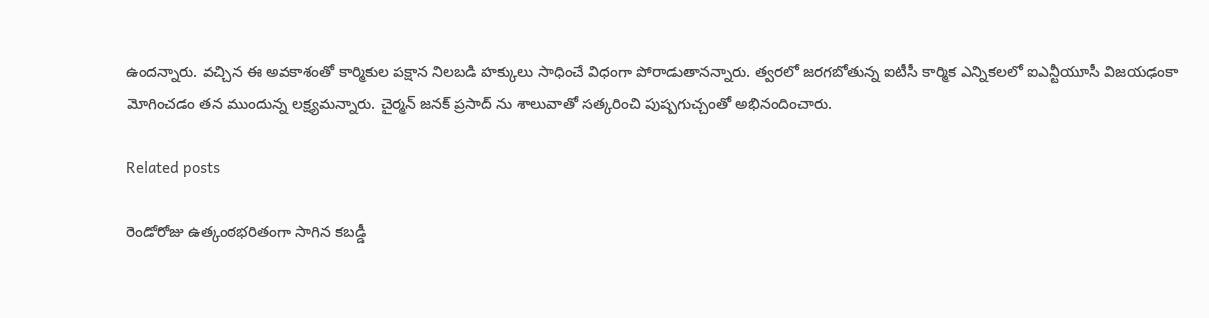ఉందన్నారు. వచ్చిన ఈ అవకాశంతో కార్మికుల పక్షాన నిలబడి హక్కులు సాధించే విధంగా పోరాడుతానన్నారు. త్వరలో జరగబోతున్న ఐటీసీ కార్మిక ఎన్నికలలో ఐఎన్టీయూసీ విజయఢంకా మోగించడం తన ముందున్న లక్ష్యమన్నారు. చైర్మన్ జనక్ ప్రసాద్ ను శాలువాతో సత్కరించి పుష్పగుచ్చంతో అభినందించారు.

Related posts

రెండోరోజు ఉత్కంఠభరితంగా సాగిన కబడ్డీ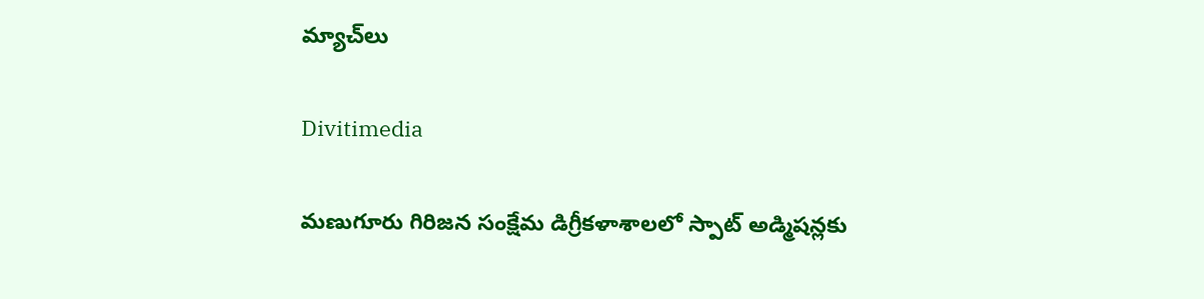మ్యాచ్‌లు

Divitimedia

మణుగూరు గిరిజన సంక్షేమ డిగ్రీకళాశాలలో స్పాట్ అడ్మిషన్లకు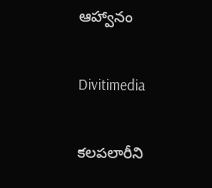ఆహ్వానం

Divitimedia

కలపలారీని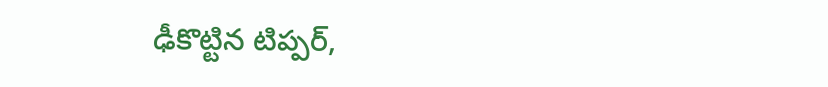ఢీకొట్టిన టిప్పర్,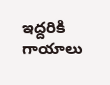ఇద్దరికి గాయాలు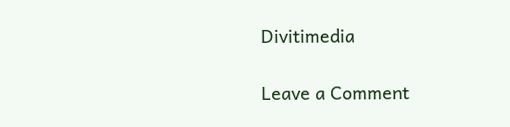Divitimedia

Leave a Comment